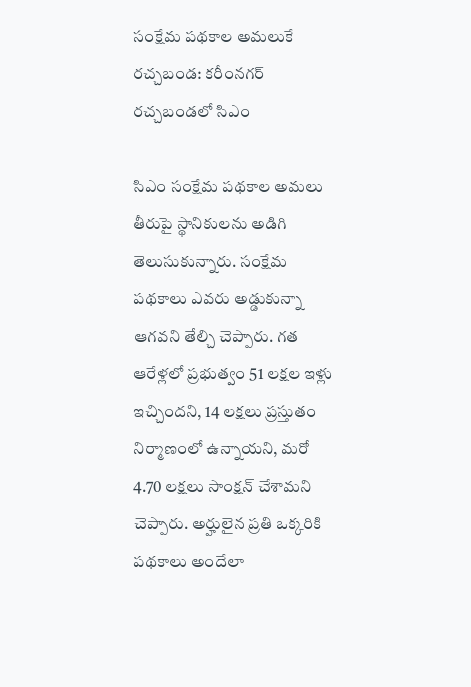సంక్షేమ పథకాల అమలుకే రచ్చబండ: కరీంనగర్ రచ్చబండలో సిఎం

సిఎం సంక్షేమ పథకాల అమలు తీరుపై స్థానికులను అడిగి తెలుసుకున్నారు. సంక్షేమ పథకాలు ఎవరు అడ్డుకున్నా ఆగవని తేల్చి చెప్పారు. గత ఆరేళ్లలో ప్రభుత్వం 51 లక్షల ఇళ్లు ఇచ్చిందని, 14 లక్షలు ప్రస్తుతం నిర్మాణంలో ఉన్నాయని, మరో 4.70 లక్షలు సాంక్షన్ చేశామని చెప్పారు. అర్హులైన ప్రతి ఒక్కరికి పథకాలు అందేలా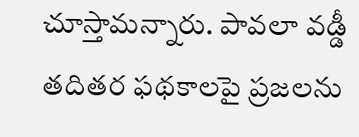చూస్తామన్నారు. పావలా వడ్డీ తదితర ఫథకాలపై ప్రజలను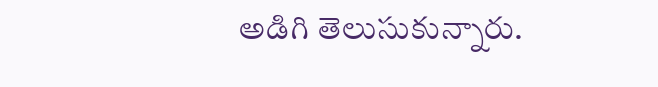అడిగి తెలుసుకున్నారు.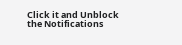Click it and Unblock the Notifications